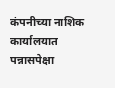कंपनीच्या नाशिक कार्यालयात पन्नासपेक्षा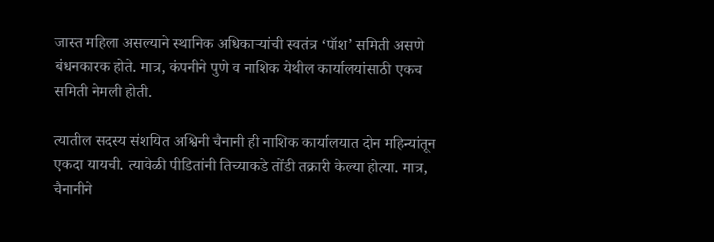जास्त महिला असल्याने स्थानिक अधिकाऱ्यांची स्वतंत्र ‘पॉश’ समिती असणे बंधनकारक होते. मात्र, कंपनीने पुणे व नाशिक येथील कार्यालयांसाठी एकच समिती नेमली होती.

त्यातील सदस्य संशयित अश्विनी चैनानी ही नाशिक कार्यालयात दोन महिन्यांतून एकदा यायची. त्यावेळी पीडितांनी तिच्याकडे तोंडी तक्रारी केल्या होत्या. मात्र, चैनानीने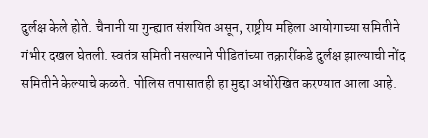दुर्लक्ष केले होते. चैनानी या गुन्ह्यात संशयित असून, राष्ट्रीय महिला आयोगाच्या समितीने गंभीर दखल घेतली. स्वतंत्र समिती नसल्याने पीडितांच्या तक्रारींकडे दुर्लक्ष झाल्याची नोंद समितीने केल्याचे कळते. पोलिस तपासातही हा मुद्दा अधोरेखित करण्यात आला आहे.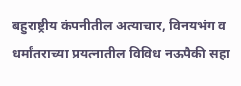बहुराष्ट्रीय कंपनीतील अत्याचार, विनयभंग व धर्मांतराच्या प्रयत्नातील विविध नऊपैकी सहा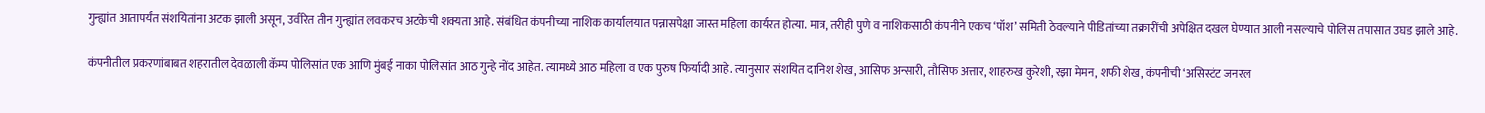गुन्ह्यांत आतापर्यंत संशयितांना अटक झाली असून, उर्वरित तीन गुन्ह्यांत लवकरच अटकेची शक्यता आहे. संबंधित कंपनीच्या नाशिक कार्यालयात पन्नासपेक्षा जास्त महिला कार्यरत होत्या. मात्र, तरीही पुणे व नाशिकसाठी कंपनीने एकच ‘पॉश’ समिती ठेवल्याने पीडितांच्या तक्रारींची अपेक्षित दखल घेण्यात आली नसल्याचे पोलिस तपासात उघड झाले आहे.

कंपनीतील प्रकरणांबाबत शहरातील देवळाली कॅम्प पोलिसांत एक आणि मुंबई नाका पोलिसांत आठ गुन्हे नोंद आहेत. त्यामध्ये आठ महिला व एक पुरुष फिर्यादी आहे. त्यानुसार संशयित दानिश शेख, आसिफ अन्सारी, तौसिफ अत्तार, शाहरुख कुरेशी, रझा मेमन, शफी शेख, कंपनीची ‘असिस्टंट जनरल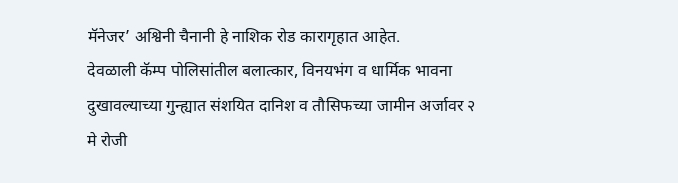मॅनेजर’ अश्विनी चैनानी हे नाशिक रोड कारागृहात आहेत.
देवळाली कॅम्प पोलिसांतील बलात्कार, विनयभंग व धार्मिक भावना दुखावल्याच्या गुन्ह्यात संशयित दानिश व तौसिफच्या जामीन अर्जावर २ मे रोजी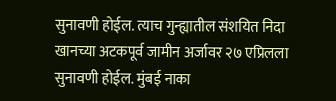सुनावणी होईल. त्याच गुन्ह्यातील संशयित निदा खानच्या अटकपूर्व जामीन अर्जावर २७ एप्रिलला सुनावणी होईल. मुंबई नाका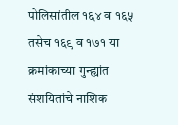पोलिसांतील १६४ व १६५ तसेच १६९ व १७१ या क्रमांकाच्या गुन्ह्यांत संशयितांचे नाशिक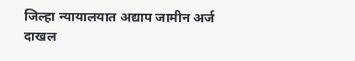जिल्हा न्यायालयात अद्याप जामीन अर्ज दाखल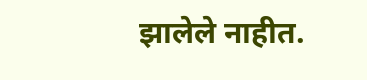झालेले नाहीत.